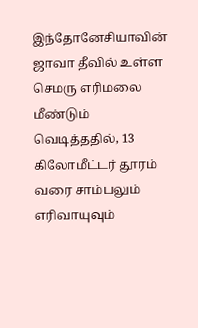இந்தோனேசியாவின் ஜாவா தீவில் உள்ள செமரு எரிமலை மீண்டும் வெடித்ததில், 13 கிலோமீட்டர் தூரம் வரை சாம்பலும் எரிவாயுவும்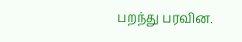பறந்து பரவின.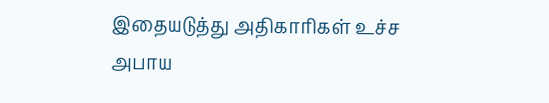இதையடுத்து அதிகாரிகள் உச்ச அபாய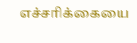எச்சரிக்கையை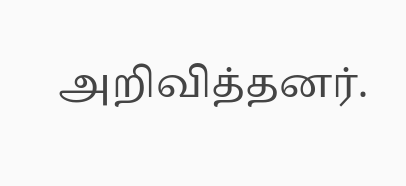அறிவித்தனர்.